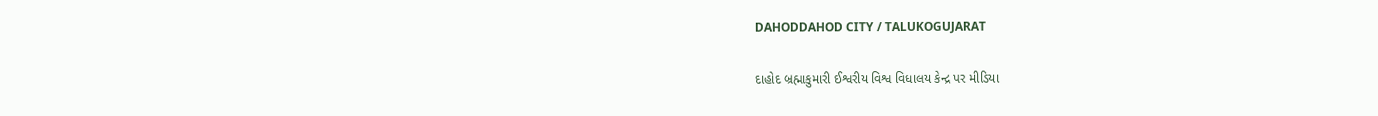DAHODDAHOD CITY / TALUKOGUJARAT

દાહોદ બ્રહ્માકુમારી ઈશ્વરીય વિશ્વ વિધાલય કેન્દ્ર પર મીડિયા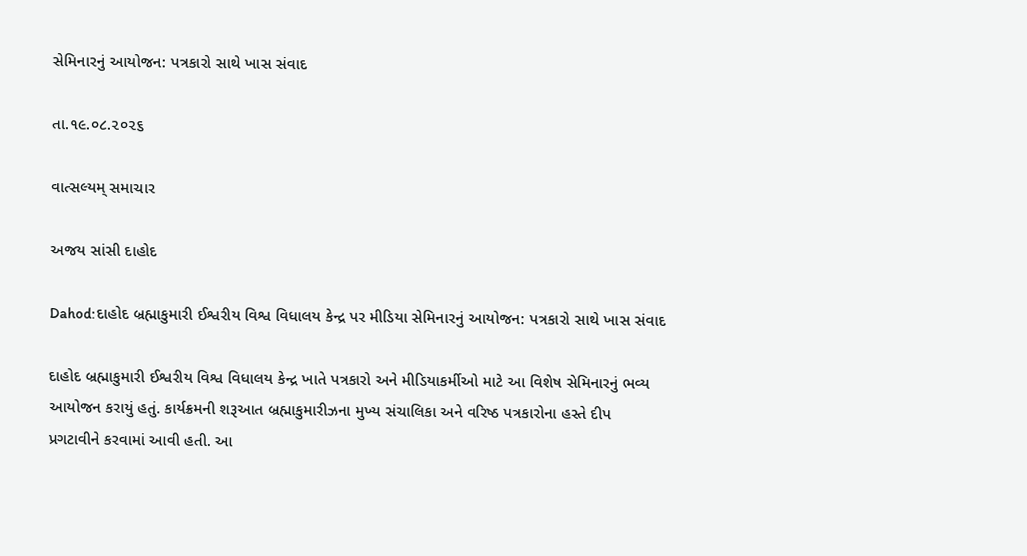સેમિનારનું આયોજન: પત્રકારો સાથે ખાસ સંવાદ

તા.૧૯.૦૮.૨૦૨૬

વાત્સલ્યમ્ સમાચાર

અજય સાંસી દાહોદ

Dahod:દાહોદ બ્રહ્માકુમારી ઈશ્વરીય વિશ્વ વિધાલય કેન્દ્ર પર મીડિયા સેમિનારનું આયોજન: પત્રકારો સાથે ખાસ સંવાદ

દાહોદ બ્રહ્માકુમારી ઈશ્વરીય વિશ્વ વિધાલય કેન્દ્ર ખાતે પત્રકારો અને મીડિયાકર્મીઓ માટે આ વિશેષ સેમિનારનું ભવ્ય આયોજન કરાયું હતું. કાર્યક્રમની શરૂઆત બ્રહ્માકુમારીઝના મુખ્ય સંચાલિકા અને વરિષ્ઠ પત્રકારોના હસ્તે દીપ પ્રગટાવીને કરવામાં આવી હતી. આ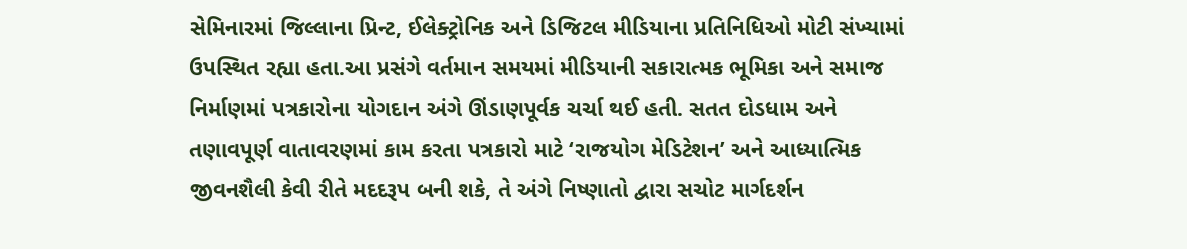સેમિનારમાં જિલ્લાના પ્રિન્ટ, ઈલેક્ટ્રોનિક અને ડિજિટલ મીડિયાના પ્રતિનિધિઓ મોટી સંખ્યામાં ઉપસ્થિત રહ્યા હતા.આ પ્રસંગે વર્તમાન સમયમાં મીડિયાની સકારાત્મક ભૂમિકા અને સમાજ નિર્માણમાં પત્રકારોના યોગદાન અંગે ઊંડાણપૂર્વક ચર્ચા થઈ હતી. સતત દોડધામ અને તણાવપૂર્ણ વાતાવરણમાં કામ કરતા પત્રકારો માટે ‘રાજયોગ મેડિટેશન’ અને આધ્યાત્મિક જીવનશૈલી કેવી રીતે મદદરૂપ બની શકે, તે અંગે નિષ્ણાતો દ્વારા સચોટ માર્ગદર્શન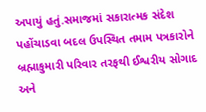અપાયું હતું.સમાજમાં સકારાત્મક સંદેશ પહોંચાડવા બદલ ઉપસ્થિત તમામ પત્રકારોને બ્રહ્માકુમારી પરિવાર તરફથી ઈશ્વરીય સોગાદ અને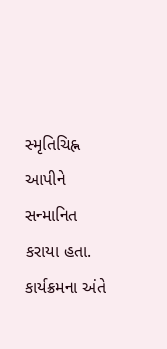સ્મૃતિચિહ્ન આપીને સન્માનિત કરાયા હતા. કાર્યક્રમના અંતે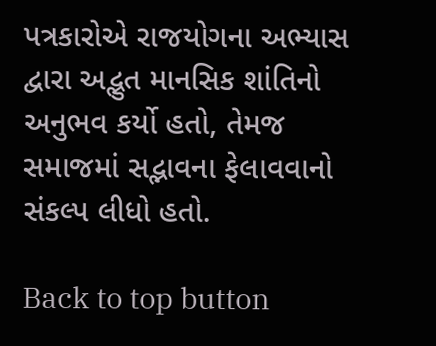પત્રકારોએ રાજયોગના અભ્યાસ દ્વારા અદ્ભુત માનસિક શાંતિનો અનુભવ કર્યો હતો, તેમજ સમાજમાં સદ્ભાવના ફેલાવવાનો સંકલ્પ લીધો હતો.

Back to top button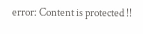error: Content is protected !!